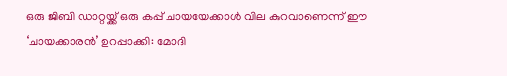ഒരു ജിബി ഡാറ്റയ്ക്ക് ഒരു കപ്പ് ചായയേക്കാൾ വില കുറവാണെന്ന് ഈ ‘ചായക്കാരൻ’ ഉറപ്പാക്കി: മോദി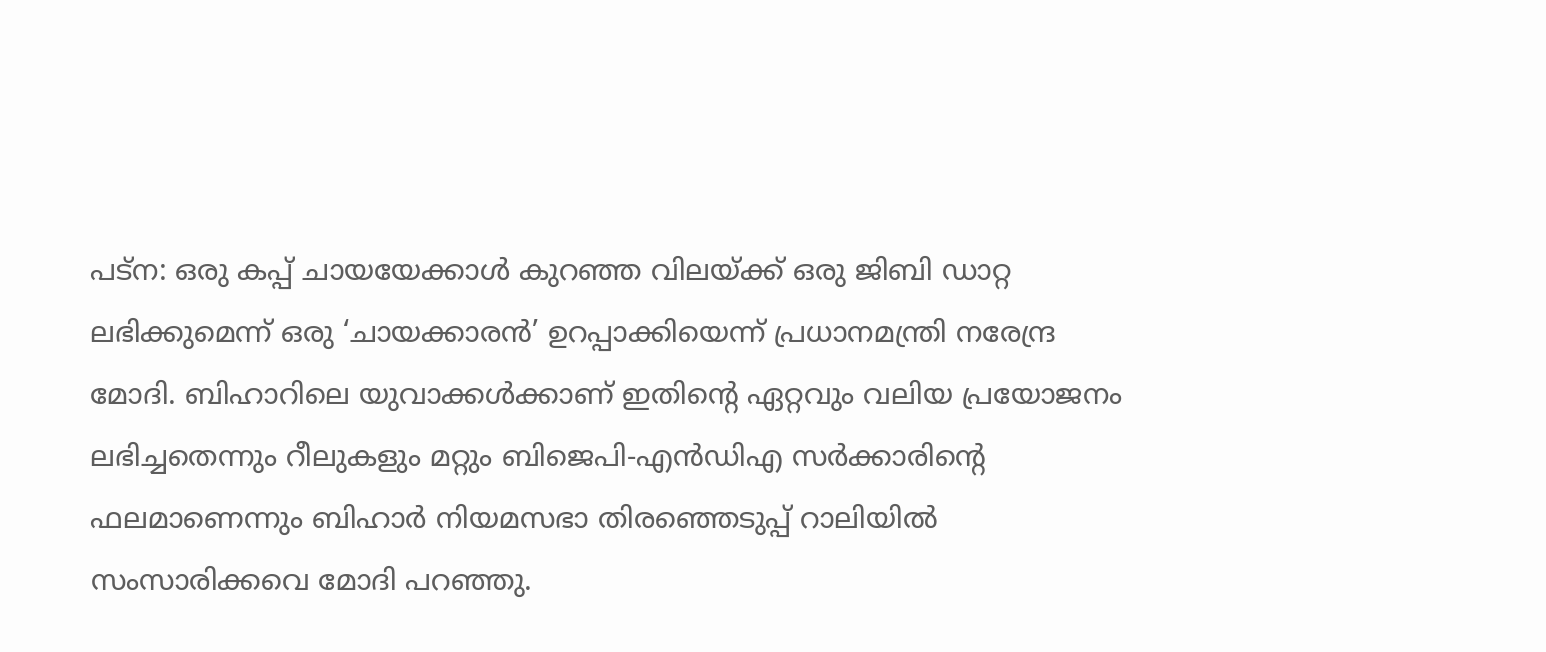പട്‌ന: ഒരു കപ്പ് ചായയേക്കാൾ കുറഞ്ഞ വിലയ്ക്ക് ഒരു ജിബി ഡാറ്റ ലഭിക്കുമെന്ന് ഒരു ‘ചായക്കാരൻ’ ഉറപ്പാക്കിയെന്ന് പ്രധാനമന്ത്രി നരേന്ദ്ര മോദി. ബിഹാറിലെ യുവാക്കൾക്കാണ് ഇതിന്റെ ഏറ്റവും വലിയ പ്രയോജനം ലഭിച്ചതെന്നും റീലുകളും മറ്റും ബിജെപി-എൻഡിഎ സർക്കാരിന്റെ ഫലമാണെന്നും ബിഹാർ നിയമസഭാ തിരഞ്ഞെടുപ്പ് റാലിയിൽ സംസാരിക്കവെ മോദി പറഞ്ഞു.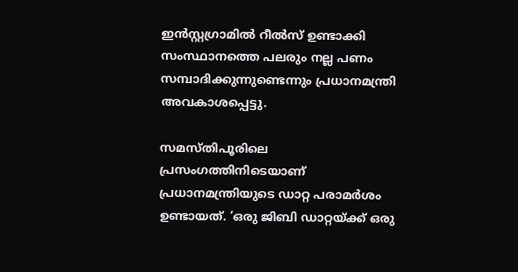ഇൻസ്റ്റഗ്രാമിൽ റീൽസ് ഉണ്ടാക്കി സംസ്ഥാനത്തെ പലരും നല്ല പണം സമ്പാദിക്കുന്നുണ്ടെന്നും പ്രധാനമന്ത്രി അവകാശപ്പെട്ടു.

സമസ്തിപൂരിലെ പ്രസംഗത്തിനിടെയാണ് പ്രധാനമന്ത്രിയുടെ ഡാറ്റ പരാമർശം ഉണ്ടായത്. ‘ഒരു ജിബി ഡാറ്റയ്ക്ക് ഒരു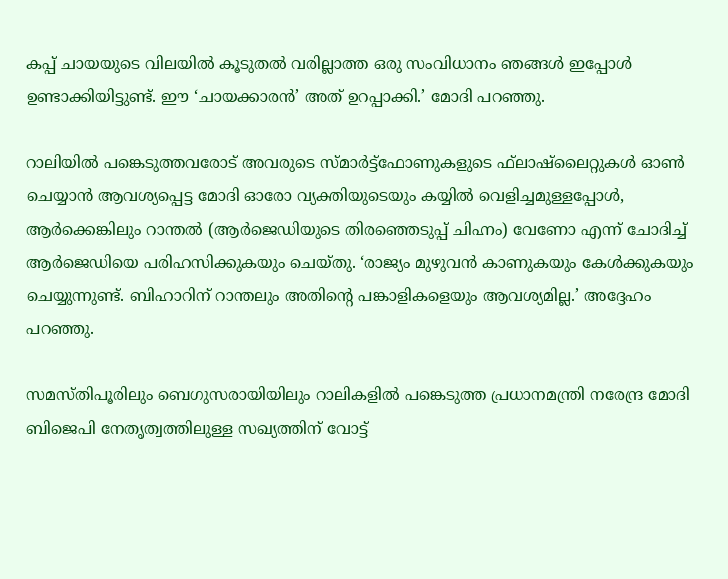കപ്പ് ചായയുടെ വിലയിൽ കൂടുതൽ വരില്ലാത്ത ഒരു സംവിധാനം ഞങ്ങൾ ഇപ്പോൾ ഉണ്ടാക്കിയിട്ടുണ്ട്. ഈ ‘ചായക്കാരൻ’ അത് ഉറപ്പാക്കി.’ മോദി പറഞ്ഞു.

റാലിയിൽ പങ്കെടുത്തവരോട് അവരുടെ സ്മാർട്ട്ഫോണുകളുടെ ഫ്‌ലാഷ്ലൈറ്റുകൾ ഓൺ ചെയ്യാൻ ആവശ്യപ്പെട്ട മോദി ഓരോ വ്യക്തിയുടെയും കയ്യിൽ വെളിച്ചമുള്ളപ്പോൾ, ആർക്കെങ്കിലും റാന്തൽ (ആർജെഡിയുടെ തിരഞ്ഞെടുപ്പ് ചിഹ്നം) വേണോ എന്ന് ചോദിച്ച് ആർജെഡിയെ പരിഹസിക്കുകയും ചെയ്തു. ‘രാജ്യം മുഴുവൻ കാണുകയും കേൾക്കുകയും ചെയ്യുന്നുണ്ട്. ബിഹാറിന് റാന്തലും അതിന്റെ പങ്കാളികളെയും ആവശ്യമില്ല.’ അദ്ദേഹം പറഞ്ഞു.

സമസ്തിപൂരിലും ബെഗുസരായിയിലും റാലികളിൽ പങ്കെടുത്ത പ്രധാനമന്ത്രി നരേന്ദ്ര മോദി ബിജെപി നേതൃത്വത്തിലുള്ള സഖ്യത്തിന് വോട്ട്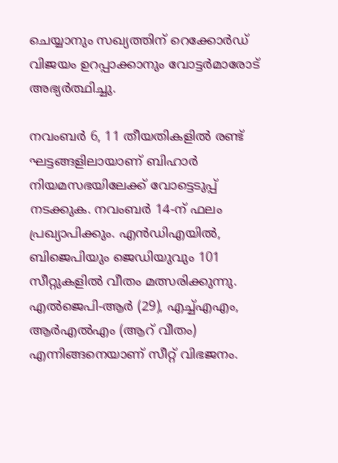ചെയ്യാനും സഖ്യത്തിന് റെക്കോർഡ് വിജയം ഉറപ്പാക്കാനും വോട്ടർമാരോട് അഭ്യർത്ഥിച്ചു.

നവംബർ 6, 11 തീയതികളിൽ രണ്ട് ഘട്ടങ്ങളിലായാണ് ബിഹാർ നിയമസഭയിലേക്ക് വോട്ടെടുപ്പ് നടക്കുക. നവംബർ 14-ന് ഫലം പ്രഖ്യാപിക്കും. എൻഡിഎയിൽ, ബിജെപിയും ജെഡിയുവും 101 സീറ്റുകളിൽ വീതം മത്സരിക്കുന്നു. എൽജെപി-ആർ (29), എച്ച്എഎം, ആർഎൽഎം (ആറ് വീതം) എന്നിങ്ങനെയാണ് സീറ്റ് വിഭജനം.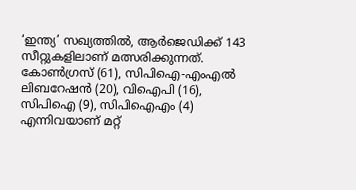‘ഇന്ത്യ’ സഖ്യത്തിൽ, ആർജെഡിക്ക് 143 സീറ്റുകളിലാണ് മത്സരിക്കുന്നത്. കോൺഗ്രസ് (61), സിപിഐ-എംഎൽ ലിബറേഷൻ (20), വിഐപി (16), സിപിഐ (9), സിപിഐഎം (4) എന്നിവയാണ് മറ്റ്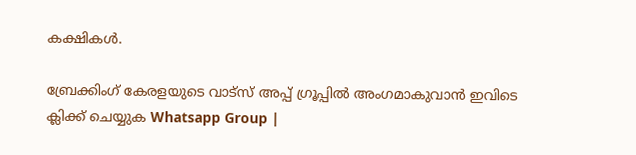കക്ഷികൾ.

ബ്രേക്കിംഗ് കേരളയുടെ വാട്സ് അപ്പ് ഗ്രൂപ്പിൽ അംഗമാകുവാൻ ഇവിടെ ക്ലിക്ക് ചെയ്യുക Whatsapp Group |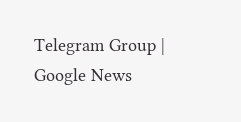Telegram Group | Google News